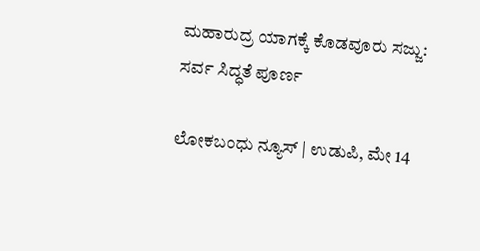ಮಹಾರುದ್ರ ಯಾಗಕ್ಕೆ ಕೊಡವೂರು ಸಜ್ಜು: ಸರ್ವ ಸಿದ್ಧತೆ ಪೂರ್ಣ

ಲೋಕಬಂಧು ನ್ಯೂಸ್ | ಉಡುಪಿ, ಮೇ 14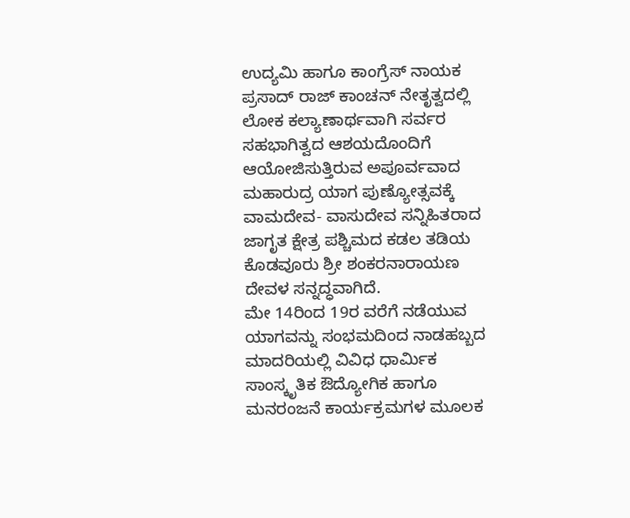ಉದ್ಯಮಿ ಹಾಗೂ ಕಾಂಗ್ರೆಸ್ ನಾಯಕ ಪ್ರಸಾದ್ ರಾಜ್ ಕಾಂಚನ್ ನೇತೃತ್ವದಲ್ಲಿ ಲೋಕ ಕಲ್ಯಾಣಾರ್ಥವಾಗಿ ಸರ್ವರ ಸಹಭಾಗಿತ್ವದ ಆಶಯದೊಂದಿಗೆ ಆಯೋಜಿಸುತ್ತಿರುವ ಅಪೂರ್ವವಾದ ಮಹಾರುದ್ರ ಯಾಗ ಪುಣ್ಯೋತ್ಸವಕ್ಕೆ ವಾಮದೇವ- ವಾಸುದೇವ ಸನ್ನಿಹಿತರಾದ ಜಾಗೃತ ಕ್ಷೇತ್ರ ಪಶ್ಚಿಮದ ಕಡಲ ತಡಿಯ ಕೊಡವೂರು ಶ್ರೀ ಶಂಕರನಾರಾಯಣ ದೇವಳ ಸನ್ನದ್ಧವಾಗಿದೆ.
ಮೇ 14ರಿಂದ 19ರ ವರೆಗೆ ನಡೆಯುವ ಯಾಗವನ್ನು ಸಂಭಮದಿಂದ ನಾಡಹಬ್ಬದ ಮಾದರಿಯಲ್ಲಿ ವಿವಿಧ ಧಾರ್ಮಿಕ ಸಾಂಸ್ಕೃತಿಕ ಔದ್ಯೋಗಿಕ ಹಾಗೂ ಮನರಂಜನೆ ಕಾರ್ಯಕ್ರಮಗಳ ಮೂಲಕ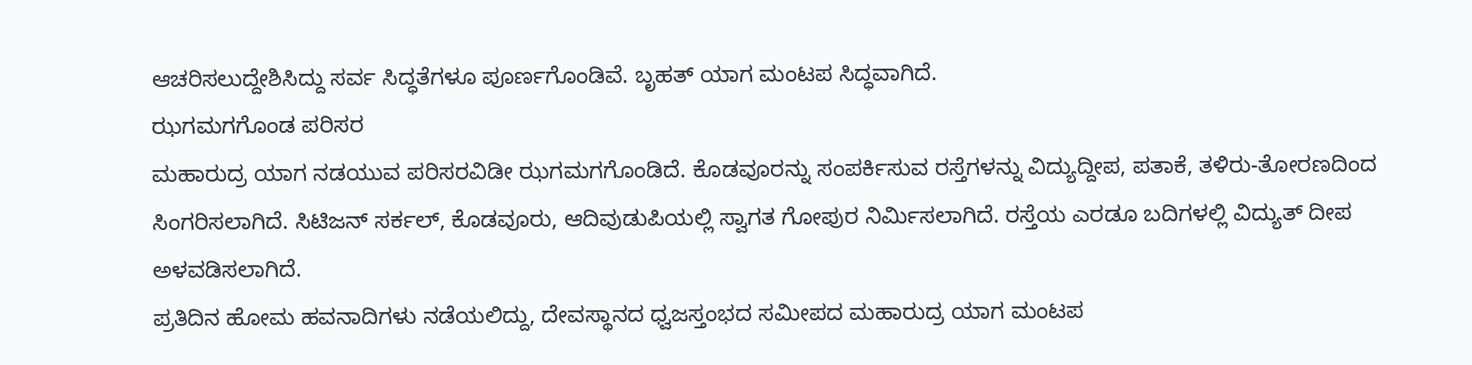ಆಚರಿಸಲುದ್ದೇಶಿಸಿದ್ದು ಸರ್ವ ಸಿದ್ಧತೆಗಳೂ ಪೂರ್ಣಗೊಂಡಿವೆ. ಬೃಹತ್ ಯಾಗ ಮಂಟಪ ಸಿದ್ಧವಾಗಿದೆ.
ಝಗಮಗಗೊಂಡ ಪರಿಸರ
ಮಹಾರುದ್ರ ಯಾಗ ನಡಯುವ ಪರಿಸರವಿಡೀ ಝಗಮಗಗೊಂಡಿದೆ. ಕೊಡವೂರನ್ನು ಸಂಪರ್ಕಿಸುವ ರಸ್ತೆಗಳನ್ನು ವಿದ್ಯುದ್ದೀಪ, ಪತಾಕೆ, ತಳಿರು-ತೋರಣದಿಂದ ಸಿಂಗರಿಸಲಾಗಿದೆ. ಸಿಟಿಜನ್ ಸರ್ಕಲ್, ಕೊಡವೂರು, ಆದಿವುಡುಪಿಯಲ್ಲಿ ಸ್ವಾಗತ ಗೋಪುರ ನಿರ್ಮಿಸಲಾಗಿದೆ. ರಸ್ತೆಯ ಎರಡೂ ಬದಿಗಳಲ್ಲಿ ವಿದ್ಯುತ್ ದೀಪ ಅಳವಡಿಸಲಾಗಿದೆ.
ಪ್ರತಿದಿನ ಹೋಮ ಹವನಾದಿಗಳು ನಡೆಯಲಿದ್ದು, ದೇವಸ್ಥಾನದ ಧ್ವಜಸ್ತಂಭದ ಸಮೀಪದ ಮಹಾರುದ್ರ ಯಾಗ ಮಂಟಪ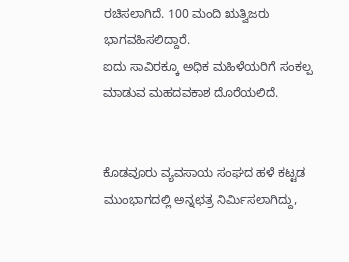ರಚಿಸಲಾಗಿದೆ. 100 ಮಂದಿ ಋತ್ವಿಜರು ಭಾಗವಹಿಸಲಿದ್ದಾರೆ.
ಐದು ಸಾವಿರಕ್ಕೂ ಅಧಿಕ ಮಹಿಳೆಯರಿಗೆ ಸಂಕಲ್ಪ ಮಾಡುವ ಮಹದವಕಾಶ ದೊರೆಯಲಿದೆ.


ಕೊಡವೂರು ವ್ಯವಸಾಯ ಸಂಘದ ಹಳೆ ಕಟ್ಟಡ ಮುಂಭಾಗದಲ್ಲಿ ಅನ್ನಛತ್ರ ನಿರ್ಮಿಸಲಾಗಿದ್ದು,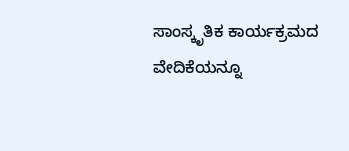ಸಾಂಸ್ಕೃತಿಕ ಕಾರ್ಯಕ್ರಮದ ವೇದಿಕೆಯನ್ನೂ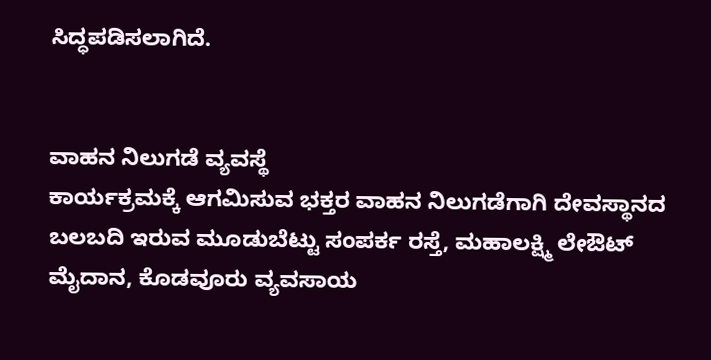ಸಿದ್ಧಪಡಿಸಲಾಗಿದೆ.


ವಾಹನ ನಿಲುಗಡೆ ವ್ಯವಸ್ಥೆ
ಕಾರ್ಯಕ್ರಮಕ್ಕೆ ಆಗಮಿಸುವ ಭಕ್ತರ ವಾಹನ ನಿಲುಗಡೆಗಾಗಿ ದೇವಸ್ಥಾನದ ಬಲಬದಿ ಇರುವ ಮೂಡುಬೆಟ್ಟು ಸಂಪರ್ಕ ರಸ್ತೆ, ಮಹಾಲಕ್ಷ್ಮಿ ಲೇಔಟ್ ಮೈದಾನ, ಕೊಡವೂರು ವ್ಯವಸಾಯ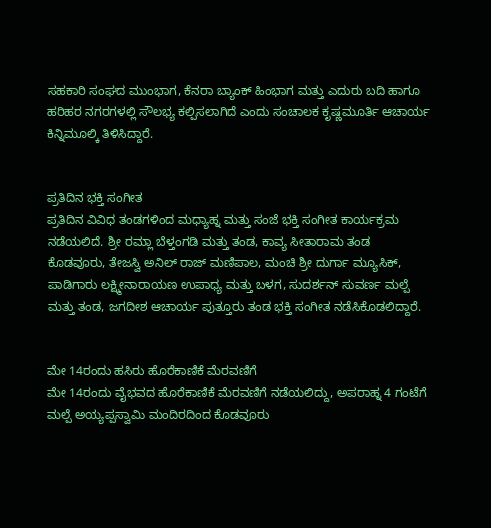ಸಹಕಾರಿ ಸಂಘದ ಮುಂಭಾಗ, ಕೆನರಾ ಬ್ಯಾಂಕ್ ಹಿಂಭಾಗ ಮತ್ತು ಎದುರು ಬದಿ ಹಾಗೂ ಹರಿಹರ ನಗರಗಳಲ್ಲಿ ಸೌಲಭ್ಯ ಕಲ್ಪಿಸಲಾಗಿದೆ ಎಂದು ಸಂಚಾಲಕ ಕೃಷ್ಣಮೂರ್ತಿ ಆಚಾರ್ಯ ಕಿನ್ನಿಮೂಲ್ಕಿ ತಿಳಿಸಿದ್ದಾರೆ.


ಪ್ರತಿದಿನ ಭಕ್ತಿ ಸಂಗೀತ
ಪ್ರತಿದಿನ ವಿವಿಧ ತಂಡಗಳಿಂದ ಮಧ್ಯಾಹ್ನ ಮತ್ತು ಸಂಜೆ ಭಕ್ತಿ ಸಂಗೀತ ಕಾರ್ಯಕ್ರಮ ನಡೆಯಲಿದೆ. ಶ್ರೀ ರಮ್ಲಾ ಬೆಳ್ತಂಗಡಿ ಮತ್ತು ತಂಡ, ಕಾವ್ಯ ಸೀತಾರಾಮ ತಂಡ ಕೊಡವೂರು, ತೇಜಸ್ವಿ ಅನಿಲ್ ರಾಜ್ ಮಣಿಪಾಲ, ಮಂಚಿ ಶ್ರೀ ದುರ್ಗಾ ಮ್ಯೂಸಿಕ್, ಪಾಡಿಗಾರು ಲಕ್ಷ್ಮೀನಾರಾಯಣ ಉಪಾಧ್ಯ ಮತ್ತು ಬಳಗ, ಸುದರ್ಶನ್ ಸುವರ್ಣ ಮಲ್ಪೆ ಮತ್ತು ತಂಡ, ಜಗದೀಶ ಆಚಾರ್ಯ ಪುತ್ತೂರು ತಂಡ ಭಕ್ತಿ ಸಂಗೀತ ನಡೆಸಿಕೊಡಲಿದ್ದಾರೆ.


ಮೇ 14ರಂದು ಹಸಿರು ಹೊರೆಕಾಣಿಕೆ ಮೆರವಣಿಗೆ
ಮೇ 14ರಂದು ವೈಭವದ ಹೊರೆಕಾಣಿಕೆ ಮೆರವಣಿಗೆ ನಡೆಯಲಿದ್ದು, ಅಪರಾಹ್ನ 4 ಗಂಟೆಗೆ ಮಲ್ಪೆ ಅಯ್ಯಪ್ಪಸ್ವಾಮಿ ಮಂದಿರದಿಂದ ಕೊಡವೂರು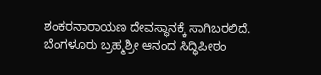ಶಂಕರನಾರಾಯಣ ದೇವಸ್ಥಾನಕ್ಕೆ ಸಾಗಿಬರಲಿದೆ.
ಬೆಂಗಳೂರು ಬ್ರಹ್ಮಶ್ರೀ ಆನಂದ ಸಿದ್ಧಿಪೀಠಂ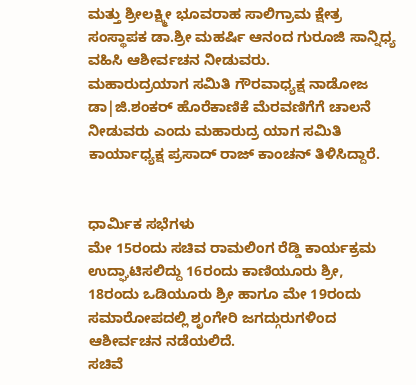ಮತ್ತು ಶ್ರೀಲಕ್ಷ್ಮೀ ಭೂವರಾಹ ಸಾಲಿಗ್ರಾಮ ಕ್ಷೇತ್ರ ಸಂಸ್ಥಾಪಕ ಡಾ.ಶ್ರೀ ಮಹರ್ಷಿ ಆನಂದ ಗುರೂಜಿ ಸಾನ್ನಿಧ್ಯ ವಹಿಸಿ ಆಶೀರ್ವಚನ ನೀಡುವರು.
ಮಹಾರುದ್ರಯಾಗ ಸಮಿತಿ ಗೌರವಾಧ್ಯಕ್ಷ ನಾಡೋಜ ಡಾ|ಜಿ.ಶಂಕರ್ ಹೊರೆಕಾಣಿಕೆ ಮೆರವಣಿಗೆಗೆ ಚಾಲನೆ ನೀಡುವರು ಎಂದು ಮಹಾರುದ್ರ ಯಾಗ ಸಮಿತಿ ಕಾರ್ಯಾಧ್ಯಕ್ಷ ಪ್ರಸಾದ್ ರಾಜ್ ಕಾಂಚನ್ ತಿಳಿಸಿದ್ದಾರೆ.


ಧಾರ್ಮಿಕ ಸಭೆಗಳು
ಮೇ 15ರಂದು ಸಚಿವ ರಾಮಲಿಂಗ ರೆಡ್ಡಿ ಕಾರ್ಯಕ್ರಮ ಉದ್ಘಾಟಿಸಲಿದ್ದು 16ರಂದು ಕಾಣಿಯೂರು ಶ್ರೀ, 18ರಂದು ಒಡಿಯೂರು ಶ್ರೀ ಹಾಗೂ ಮೇ 19ರಂದು ಸಮಾರೋಪದಲ್ಲಿ ಶೃಂಗೇರಿ ಜಗದ್ಗುರುಗಳಿಂದ ಆಶೀರ್ವಚನ ನಡೆಯಲಿದೆ.
ಸಚಿವೆ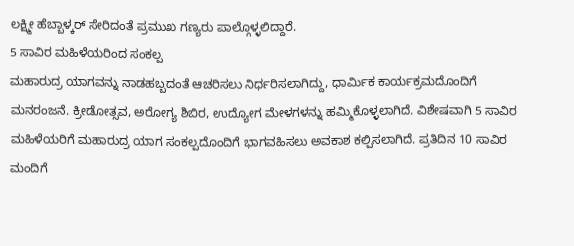ಲಕ್ಷ್ಮೀ ಹೆಬ್ಬಾಳ್ಕರ್ ಸೇರಿದಂತೆ ಪ್ರಮುಖ ಗಣ್ಯರು ಪಾಲ್ಗೊಳ್ಳಲಿದ್ದಾರೆ.
5 ಸಾವಿರ ಮಹಿಳೆಯರಿಂದ ಸಂಕಲ್ಪ
ಮಹಾರುದ್ರ ಯಾಗವನ್ನು ನಾಡಹಬ್ಬದಂತೆ ಆಚರಿಸಲು ನಿರ್ಧರಿಸಲಾಗಿದ್ದು, ಧಾರ್ಮಿಕ ಕಾರ್ಯಕ್ರಮದೊಂದಿಗೆ ಮನರಂಜನೆ. ಕ್ರೀಡೋತ್ಸವ, ಅರೋಗ್ಯ ಶಿಬಿರ, ಉದ್ಯೋಗ ಮೇಳಗಳನ್ನು ಹಮ್ಮಿಕೊಳ್ಳಲಾಗಿದೆ. ವಿಶೇಷವಾಗಿ 5 ಸಾವಿರ ಮಹಿಳೆಯರಿಗೆ ಮಹಾರುದ್ರ ಯಾಗ ಸಂಕಲ್ಪದೊಂದಿಗೆ ಭಾಗವಹಿಸಲು ಅವಕಾಶ ಕಲ್ಪಿಸಲಾಗಿದೆ. ಪ್ರತಿದಿನ 10 ಸಾವಿರ ಮಂದಿಗೆ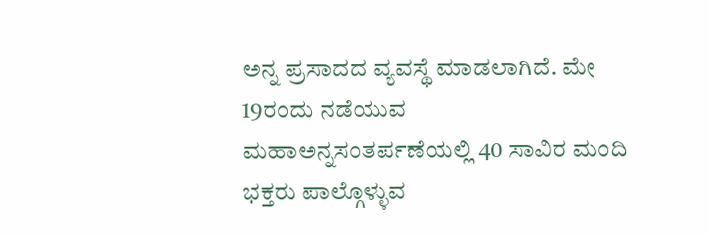ಅನ್ನ ಪ್ರಸಾದದ ವ್ಯವಸ್ಥೆ ಮಾಡಲಾಗಿದೆ. ಮೇ 19ರಂದು ನಡೆಯುವ ಮಹಾಅನ್ನಸಂತರ್ಪಣೆಯಲ್ಲಿ 40 ಸಾವಿರ ಮಂದಿ ಭಕ್ತರು ಪಾಲ್ಗೊಳ್ಳುವ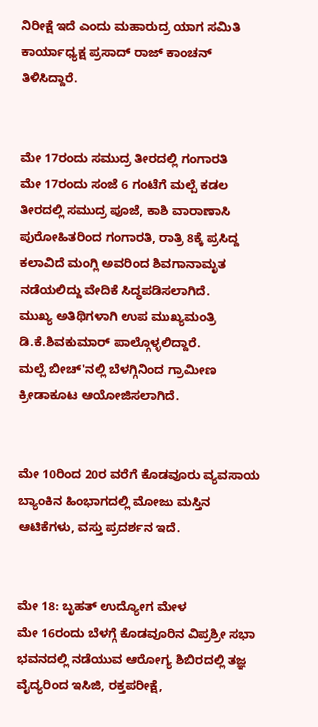ನಿರೀಕ್ಷೆ ಇದೆ ಎಂದು ಮಹಾರುದ್ರ ಯಾಗ ಸಮಿತಿ ಕಾರ್ಯಾಧ್ಯಕ್ಷ ಪ್ರಸಾದ್ ರಾಜ್ ಕಾಂಚನ್ ತಿಳಿಸಿದ್ದಾರೆ.


ಮೇ 17ರಂದು ಸಮುದ್ರ ತೀರದಲ್ಲಿ ಗಂಗಾರತಿ
ಮೇ 17ರಂದು ಸಂಜೆ 6 ಗಂಟೆಗೆ ಮಲ್ಪೆ ಕಡಲ ತೀರದಲ್ಲಿ ಸಮುದ್ರ ಪೂಜೆ, ಕಾಶಿ ವಾರಾಣಾಸಿ ಪುರೋಹಿತರಿಂದ ಗಂಗಾರತಿ, ರಾತ್ರಿ 8ಕ್ಕೆ ಪ್ರಸಿದ್ದ ಕಲಾವಿದೆ ಮಂಗ್ಲಿ ಅವರಿಂದ ಶಿವಗಾನಾಮೃತ ನಡೆಯಲಿದ್ದು ವೇದಿಕೆ ಸಿದ್ಧಪಡಿಸಲಾಗಿದೆ.
ಮುಖ್ಯ ಅತಿಥಿಗಳಾಗಿ ಉಪ ಮುಖ್ಯಮಂತ್ರಿ ಡಿ.ಕೆ.ಶಿವಕುಮಾರ್ ಪಾಲ್ಗೊಳ್ಳಲಿದ್ದಾರೆ.
ಮಲ್ಪೆ ಬೀಚ್'ನಲ್ಲಿ ಬೆಳಗ್ಗಿನಿಂದ ಗ್ರಾಮೀಣ ಕ್ರೀಡಾಕೂಟ ಆಯೋಜಿಸಲಾಗಿದೆ.


ಮೇ 10ರಿಂದ 20ರ ವರೆಗೆ ಕೊಡವೂರು ವ್ಯವಸಾಯ ಬ್ಯಾಂಕಿನ ಹಿಂಭಾಗದಲ್ಲಿ ಮೋಜು ಮಸ್ತಿನ ಆಟಿಕೆಗಳು, ವಸ್ತು ಪ್ರದರ್ಶನ ಇದೆ.


ಮೇ 18: ಬೃಹತ್ ಉದ್ಯೋಗ ಮೇಳ
ಮೇ 16ರಂದು ಬೆಳಗ್ಗೆ ಕೊಡವೂರಿನ ವಿಪ್ರಶ್ರೀ ಸಭಾ ಭವನದಲ್ಲಿ ನಡೆಯುವ ಆರೋಗ್ಯ ಶಿಬಿರದಲ್ಲಿ ತಜ್ಞ ವೈದ್ಯರಿಂದ ಇಸಿಜಿ, ರಕ್ತಪರೀಕ್ಷೆ,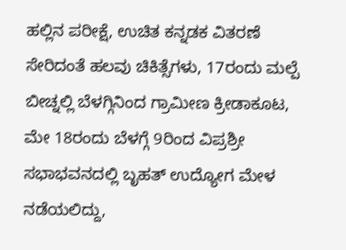ಹಲ್ಲಿನ ಪರೀಕ್ಷೆ, ಉಚಿತ ಕನ್ನಡಕ ವಿತರಣೆ ಸೇರಿದಂತೆ ಹಲವು ಚಿಕಿತ್ಸೆಗಳು, 17ರಂದು ಮಲ್ಪೆ ಬೀಚ್ನಲ್ಲಿ ಬೆಳಗ್ಗಿನಿಂದ ಗ್ರಾಮೀಣ ಕ್ರೀಡಾಕೂಟ, ಮೇ 18ರಂದು ಬೆಳಗ್ಗೆ 9ರಿಂದ ವಿಪ್ರಶ್ರೀ ಸಭಾಭವನದಲ್ಲಿ ಬೃಹತ್ ಉದ್ಯೋಗ ಮೇಳ ನಡೆಯಲಿದ್ದು,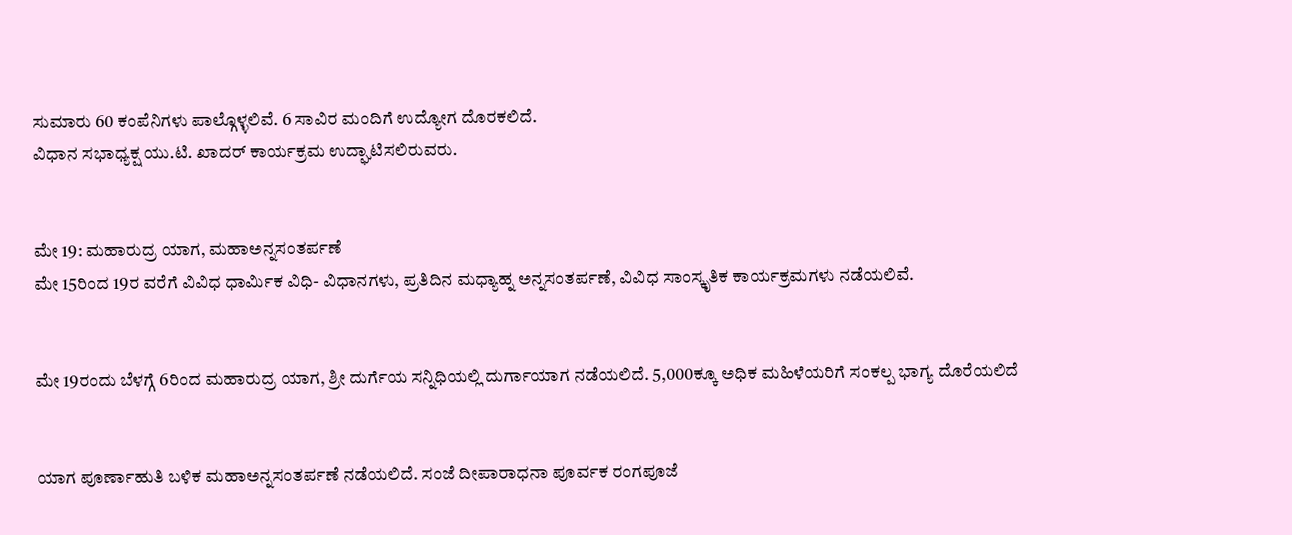ಸುಮಾರು 60 ಕಂಪೆನಿಗಳು ಪಾಲ್ಗೊಳ್ಳಲಿವೆ. 6 ಸಾವಿರ ಮಂದಿಗೆ ಉದ್ಯೋಗ ದೊರಕಲಿದೆ.
ವಿಧಾನ ಸಭಾಧ್ಯಕ್ಷ ಯು.ಟಿ. ಖಾದರ್ ಕಾರ್ಯಕ್ರಮ ಉದ್ಘಾಟಿಸಲಿರುವರು.


ಮೇ 19: ಮಹಾರುದ್ರ ಯಾಗ, ಮಹಾಅನ್ನಸಂತರ್ಪಣೆ
ಮೇ 15ರಿಂದ 19ರ ವರೆಗೆ ವಿವಿಧ ಧಾರ್ಮಿಕ ವಿಧಿ- ವಿಧಾನಗಳು, ಪ್ರತಿದಿನ ಮಧ್ಯಾಹ್ನ ಅನ್ನಸಂತರ್ಪಣೆ, ವಿವಿಧ ಸಾಂಸ್ಕೃತಿಕ ಕಾರ್ಯಕ್ರಮಗಳು ನಡೆಯಲಿವೆ.


ಮೇ 19ರಂದು ಬೆಳಗ್ಗೆ 6ರಿಂದ ಮಹಾರುದ್ರ ಯಾಗ, ಶ್ರೀ ದುರ್ಗೆಯ ಸನ್ನಿಧಿಯಲ್ಲಿ ದುರ್ಗಾಯಾಗ ನಡೆಯಲಿದೆ. 5,000ಕ್ಕೂ ಅಧಿಕ ಮಹಿಳೆಯರಿಗೆ ಸಂಕಲ್ಪ ಭಾಗ್ಯ ದೊರೆಯಲಿದೆ


ಯಾಗ ಪೂರ್ಣಾಹುತಿ ಬಳಿಕ ಮಹಾಅನ್ನಸಂತರ್ಪಣೆ ನಡೆಯಲಿದೆ. ಸಂಜೆ ದೀಪಾರಾಧನಾ ಪೂರ್ವಕ ರಂಗಪೂಜೆ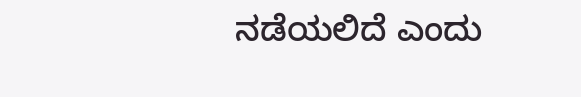ನಡೆಯಲಿದೆ ಎಂದು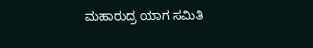ಮಹಾರುದ್ರ ಯಾಗ ಸಮಿತಿ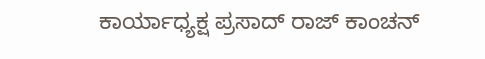ಕಾರ್ಯಾಧ್ಯಕ್ಷ ಪ್ರಸಾದ್ ರಾಜ್ ಕಾಂಚನ್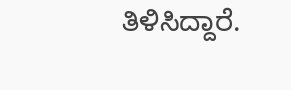ತಿಳಿಸಿದ್ದಾರೆ.